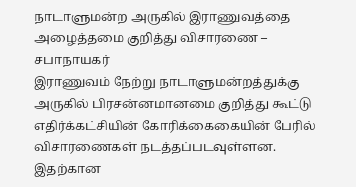நாடாளுமன்ற அருகில் இராணுவத்தை அழைத்தமை குறித்து விசாரணை – சபாநாயகர்
இராணுவம் நேற்று நாடாளுமன்றத்துக்கு அருகில் பிரசன்னமானமை குறித்து கூட்டு எதிர்க்கட்சியின் கோரிக்கைகையின் பேரில் விசாரணைகள் நடத்தப்படவுள்ளன. இதற்கான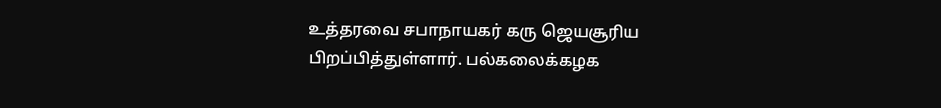உத்தரவை சபாநாயகர் கரு ஜெயசூரிய பிறப்பித்துள்ளார். பல்கலைக்கழக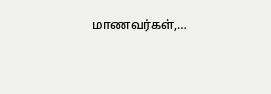மாணவர்கள்,…